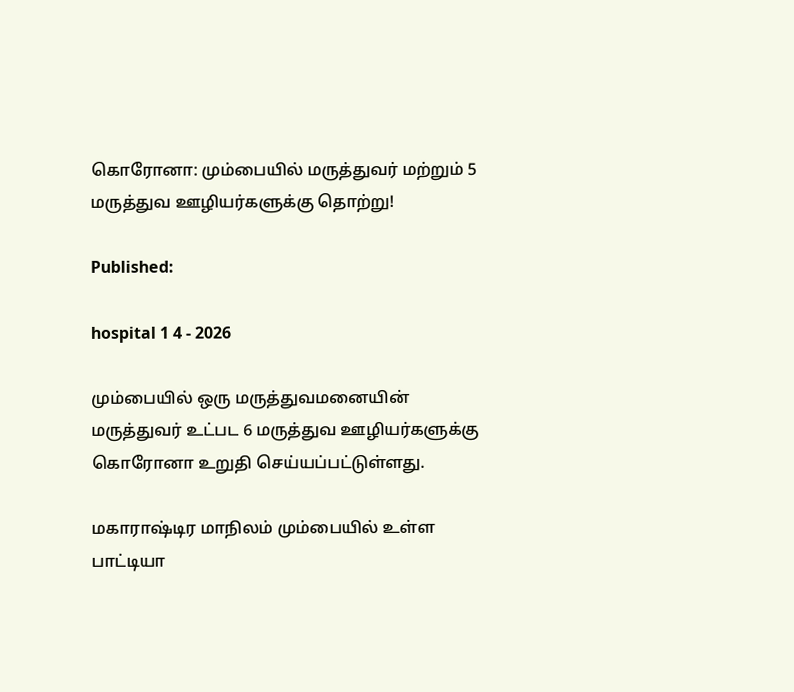கொரோனா: மும்பையில் மருத்துவர் மற்றும் 5 மருத்துவ ஊழியர்களுக்கு தொற்று!

Published:

hospital 1 4 - 2026

மும்பையில் ஒரு மருத்துவமனையின் மருத்துவர் உட்பட 6 மருத்துவ ஊழியர்களுக்கு கொரோனா உறுதி செய்யப்பட்டுள்ளது.

மகாராஷ்டிர மாநிலம் மும்பையில் உள்ள பாட்டியா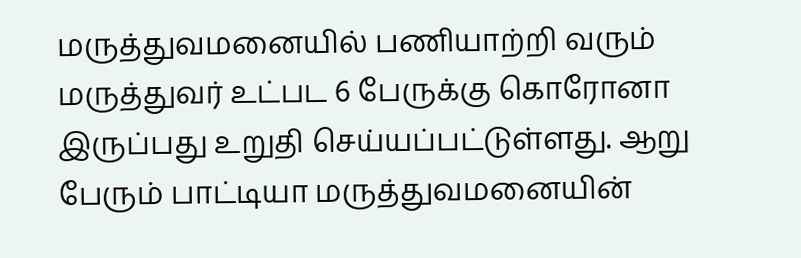மருத்துவமனையில் பணியாற்றி வரும் மருத்துவர் உட்பட 6 பேருக்கு கொரோனா இருப்பது உறுதி செய்யப்பட்டுள்ளது. ஆறு பேரும் பாட்டியா மருத்துவமனையின்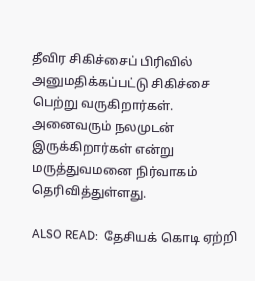தீவிர சிகிச்சைப் பிரிவில் அனுமதிக்கப்பட்டு சிகிச்சை பெற்று வருகிறார்கள். அனைவரும் நலமுடன் இருக்கிறார்கள் என்று மருத்துவமனை நிர்வாகம் தெரிவித்துள்ளது.

ALSO READ:  தேசியக் கொடி ஏற்றி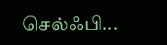செல்ஃபி...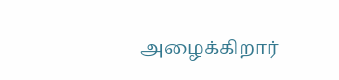அழைக்கிறார்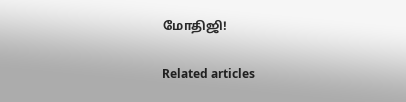மோதிஜி!

Related articles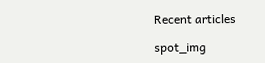Recent articles

spot_img